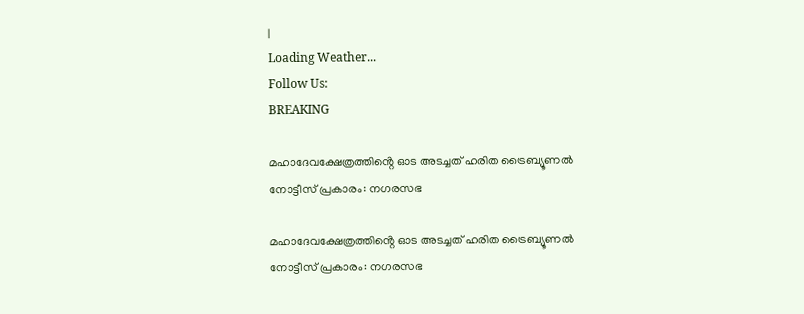|
Loading Weather...
Follow Us:
BREAKING

മഹാദേവക്ഷേത്രത്തിൻ്റെ ഓട അടച്ചത് ഹരിത ട്രൈബ്യൂണൽ നോട്ടീസ് പ്രകാരം: നഗരസഭ

മഹാദേവക്ഷേത്രത്തിൻ്റെ ഓട അടച്ചത് ഹരിത ട്രൈബ്യൂണൽ നോട്ടീസ് പ്രകാരം: നഗരസഭ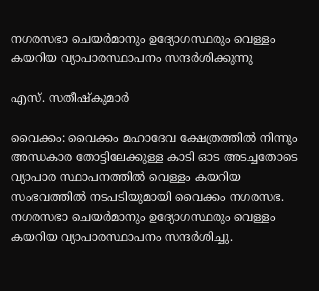നഗരസഭാ ചെയർമാനും ഉദ്യോഗസ്ഥരും വെള്ളം കയറിയ വ്യാപാരസ്ഥാപനം സന്ദർശിക്കുന്നു

എസ്. സതീഷ്കുമാർ

വൈക്കം: വൈക്കം മഹാദേവ ക്ഷേത്രത്തിൽ നിന്നും അന്ധകാര തോട്ടിലേക്കുള്ള കാടി ഓട അടച്ചതോടെ വ്യാപാര സ്ഥാപനത്തിൽ വെള്ളം കയറിയ സംഭവത്തിൽ നടപടിയുമായി വൈക്കം നഗരസഭ. നഗരസഭാ ചെയർമാനും ഉദ്യോഗസ്ഥരും വെള്ളം കയറിയ വ്യാപാരസ്ഥാപനം സന്ദർശിച്ചു.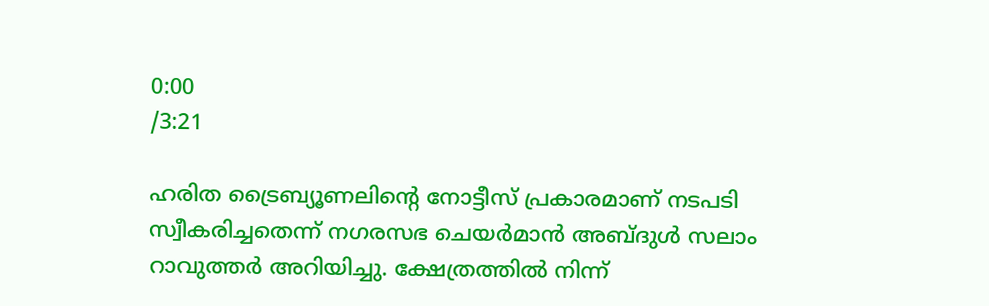0:00
/3:21

ഹരിത ട്രൈബ്യൂണലിൻ്റെ നോട്ടീസ് പ്രകാരമാണ് നടപടി സ്വീകരിച്ചതെന്ന് നഗരസഭ ചെയർമാൻ അബ്ദുൾ സലാം റാവുത്തർ അറിയിച്ചു. ക്ഷേത്രത്തിൽ നിന്ന്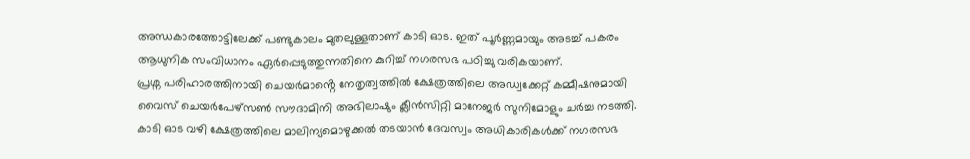അന്ധകാരത്തോട്ടിലേക്ക് പണ്ടുകാലം മുതലുള്ളതാണ് കാടി ഓട. ഇത് പൂർണ്ണമായും അടച്ച് പകരം ആധുനിക സംവിധാനം ഏർപ്പെടുത്തുന്നതിനെ കുറിച്ച് നഗരസഭ പഠിച്ചു വരികയാണ്.
പ്രശ്ന പരിഹാരത്തിനായി ചെയർമാൻ്റെ നേതൃത്വത്തിൽ ക്ഷേത്രത്തിലെ അഡ്വക്കേറ്റ് കമ്മീഷനുമായി വൈസ് ചെയർപേഴ്സൺ സൗദാമിനി അഭിലാഷും ക്ലീൻസിറ്റി മാനേജർ സുനിമോളും ചർച്ച നടത്തി. കാടി ഓട വഴി ക്ഷേത്രത്തിലെ മാലിന്യമൊഴുക്കൽ തടയാൻ ദേവസ്വം അധികാരികൾക്ക് നഗരസഭ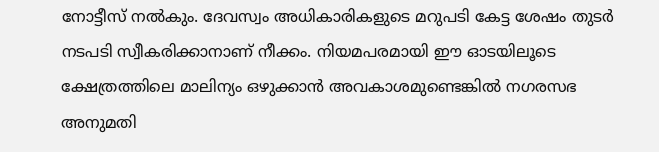നോട്ടീസ് നൽകും. ദേവസ്വം അധികാരികളുടെ മറുപടി കേട്ട ശേഷം തുടർ നടപടി സ്വീകരിക്കാനാണ് നീക്കം. നിയമപരമായി ഈ ഓടയിലൂടെ ക്ഷേത്രത്തിലെ മാലിന്യം ഒഴുക്കാൻ അവകാശമുണ്ടെങ്കിൽ നഗരസഭ അനുമതി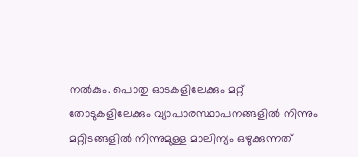നൽകും. പൊതു ഓടകളിലേക്കും മറ്റ് തോടുകളിലേക്കും വ്യാപാരസ്ഥാപനങ്ങളിൽ നിന്നും മറ്റിടങ്ങളിൽ നിന്നുമുള്ള മാലിന്യം ഒഴുക്കുന്നത്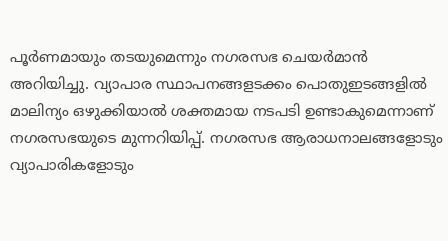പൂർണമായും തടയുമെന്നും നഗരസഭ ചെയർമാൻ അറിയിച്ചു. വ്യാപാര സ്ഥാപനങ്ങളടക്കം പൊതുഇടങ്ങളിൽ മാലിന്യം ഒഴുക്കിയാൽ ശക്തമായ നടപടി ഉണ്ടാകുമെന്നാണ് നഗരസഭയുടെ മുന്നറിയിപ്പ്. നഗരസഭ ആരാധനാലങ്ങളോടും വ്യാപാരികളോടും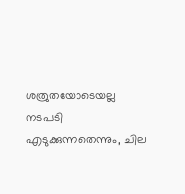ശത്രുതയോടെയല്ല നടപടി എടുക്കുന്നതെന്നും, ചില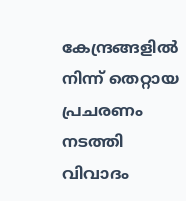കേന്ദ്രങ്ങളിൽ നിന്ന് തെറ്റായ പ്രചരണം നടത്തി വിവാദം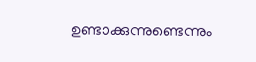ഉണ്ടാക്കുന്നുണ്ടെന്നും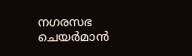നഗരസഭ ചെയർമാൻ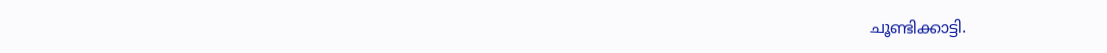ചൂണ്ടിക്കാട്ടി.